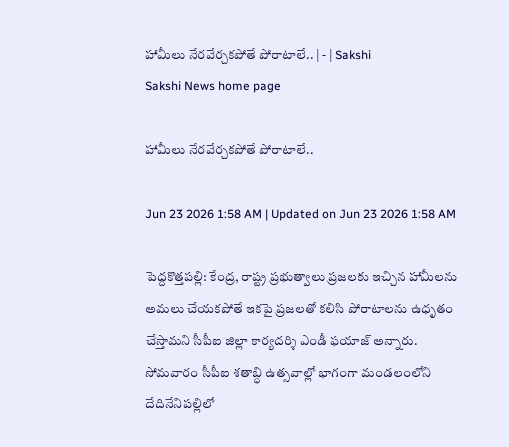హామీలు నేరవేర్చకపోతే పోరాటాలే.. | - | Sakshi
Sakshi News home page

హామీలు నేరవేర్చకపోతే పోరాటాలే..

Jun 23 2026 1:58 AM | Updated on Jun 23 2026 1:58 AM

పెద్దకొత్తపల్లి: కేంద్ర, రాష్ట్ర ప్రభుత్వాలు ప్రజలకు ఇచ్చిన హామీలను అమలు చేయకపోతే ఇకపై ప్రజలతో కలిసి పోరాటాలను ఉధృతం చేస్తామని సీపీఐ జిల్లా కార్యదర్శి ఎండీ ఫయాజ్‌ అన్నారు. సోమవారం సీపీఐ శతాబ్ధి ఉత్సవాల్లో భాగంగా మండలంలోని దేదినేనిపల్లిలో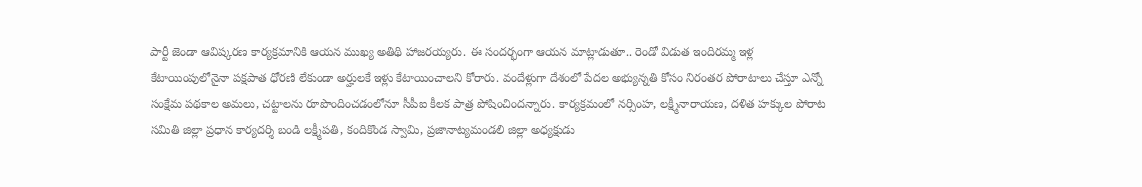పార్టీ జెండా ఆవిష్కరణ కార్యక్రమానికి ఆయన ముఖ్య అతిథి హాజరయ్యరు. ఈ సందర్భంగా ఆయన మాట్లాడుతూ.. రెండో విడుత ఇందిరమ్మ ఇళ్ల కేటాయింపులోనైనా పక్షపాత ధోరణి లేకుండా అర్హులకే ఇళ్లు కేటాయించాలని కోరారు. వందేళ్లుగా దేశంలో పేదల అభ్యున్నతి కోసం నిరంతర పోరాటాలు చేస్తూ ఎన్నో సంక్షేమ పథకాల అమలు, చట్టాలను రూపొందించడంలోనూ సీపీఐ కీలక పాత్ర పోషించిందన్నారు. కార్యక్రమంలో నర్సింహ, లక్ష్మీనారాయణ, దళిత హక్కుల పోరాట సమితి జిల్లా ప్రధాన కార్యదర్శి బండి లక్ష్మీపతి, కందికొండ స్వామి, ప్రజానాట్యమండలి జిల్లా అధ్యక్షుడు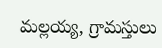మల్లయ్య, గ్రామస్తులు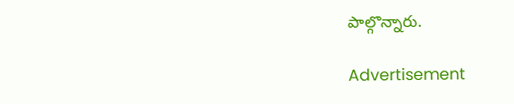పాల్గొన్నారు.

Advertisement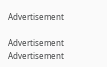Advertisement

Advertisement
Advertisement